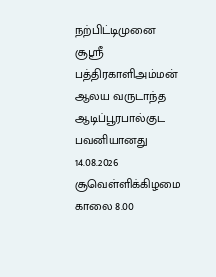நற்பிட்டிமுனை சூஸ்ரீ பத்திரகாளிஅம்மன் ஆலய வருடாந்த ஆடிப்பூரபால்குட பவனியானது 14.08.2026 சூவெள்ளிக்கிழமை காலை 8.00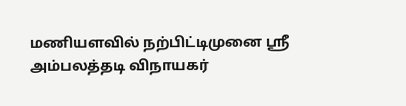மணியளவில் நற்பிட்டிமுனை ஸ்ரீ அம்பலத்தடி விநாயகர்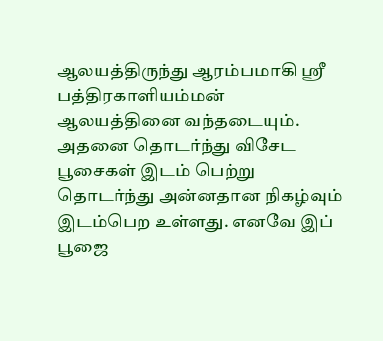ஆலயத்திருந்து ஆரம்பமாகி ஸ்ரீ பத்திரகாளியம்மன் ஆலயத்தினை வந்தடையும்.
அதனை தொடர்ந்து விசேட பூசைகள் இடம் பெற்று தொடர்ந்து அன்னதான நிகழ்வும் இடம்பெற உள்ளது. எனவே இப் பூஜை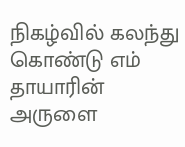நிகழ்வில் கலந்து கொண்டு எம் தாயாரின் அருளை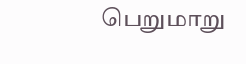பெறுமாறு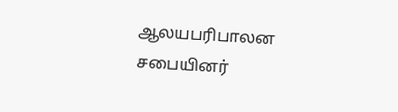ஆலயபரிபாலன சபையினர்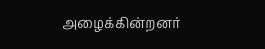அழைக்கின்றனர்